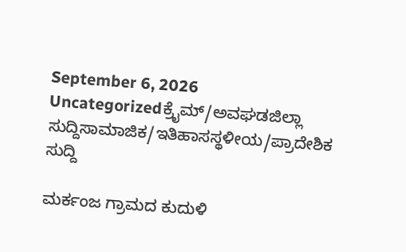September 6, 2026
Uncategorizedಕ್ರೈಮ್/ಅವಘಡಜಿಲ್ಲಾ ಸುದ್ದಿಸಾಮಾಜಿಕ/ಇತಿಹಾಸಸ್ಥಳೀಯ/ಪ್ರಾದೇಶಿಕ ಸುದ್ದಿ

ಮರ್ಕಂಜ ಗ್ರಾಮದ ಕುದುಳಿ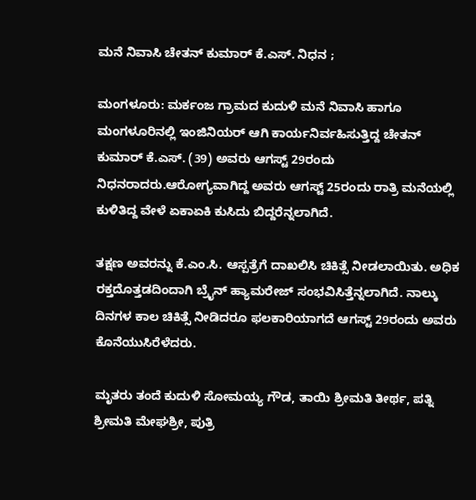ಮನೆ ನಿವಾಸಿ ಚೇತನ್ ಕುಮಾರ್ ಕೆ.ಎಸ್. ನಿಧನ ;

ಮಂಗಳೂರು: ಮರ್ಕಂಜ ಗ್ರಾಮದ ಕುದುಳಿ ಮನೆ ನಿವಾಸಿ ಹಾಗೂ ಮಂಗಳೂರಿನಲ್ಲಿ ಇಂಜಿನಿಯರ್ ಆಗಿ ಕಾರ್ಯನಿರ್ವಹಿಸುತ್ತಿದ್ದ ಚೇತನ್ ಕುಮಾರ್ ಕೆ.ಎಸ್. (39) ಅವರು ಆಗಸ್ಟ್ 29ರಂದು ನಿಧನರಾದರು.ಆರೋಗ್ಯವಾಗಿದ್ದ ಅವರು ಆಗಸ್ಟ್ 25ರಂದು ರಾತ್ರಿ ಮನೆಯಲ್ಲಿ ಕುಳಿತಿದ್ದ ವೇಳೆ ಏಕಾಏಕಿ ಕುಸಿದು ಬಿದ್ದರೆನ್ನಲಾಗಿದೆ.

ತಕ್ಷಣ ಅವರನ್ನು ಕೆ.ಎಂ.ಸಿ. ಆಸ್ಪತ್ರೆಗೆ ದಾಖಲಿಸಿ ಚಿಕಿತ್ಸೆ ನೀಡಲಾಯಿತು. ಅಧಿಕ ರಕ್ತದೊತ್ತಡದಿಂದಾಗಿ ಬ್ರೈನ್ ಹ್ಯಾಮರೇಜ್ ಸಂಭವಿಸಿತ್ತೆನ್ನಲಾಗಿದೆ. ನಾಲ್ಕು ದಿನಗಳ ಕಾಲ ಚಿಕಿತ್ಸೆ ನೀಡಿದರೂ ಫಲಕಾರಿಯಾಗದೆ ಆಗಸ್ಟ್ 29ರಂದು ಅವರು ಕೊನೆಯುಸಿರೆಳೆದರು.

ಮೃತರು ತಂದೆ ಕುದುಳಿ ಸೋಮಯ್ಯ ಗೌಡ, ತಾಯಿ ಶ್ರೀಮತಿ ತೀರ್ಥ, ಪತ್ನಿ ಶ್ರೀಮತಿ ಮೇಘಶ್ರೀ, ಪುತ್ರಿ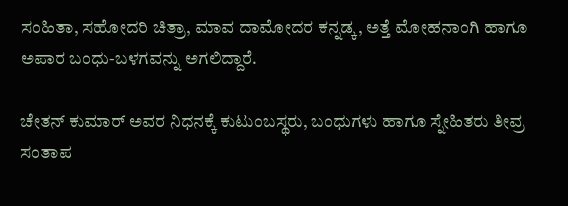ಸಂಹಿತಾ, ಸಹೋದರಿ ಚಿತ್ರಾ, ಮಾವ ದಾಮೋದರ ಕನ್ನಡ್ಕ, ಅತ್ತೆ ಮೋಹನಾಂಗಿ ಹಾಗೂ ಅಪಾರ ಬಂಧು-ಬಳಗವನ್ನು ಅಗಲಿದ್ದಾರೆ.

ಚೇತನ್ ಕುಮಾರ್ ಅವರ ನಿಧನಕ್ಕೆ ಕುಟುಂಬಸ್ಥರು, ಬಂಧುಗಳು ಹಾಗೂ ಸ್ನೇಹಿತರು ತೀವ್ರ ಸಂತಾಪ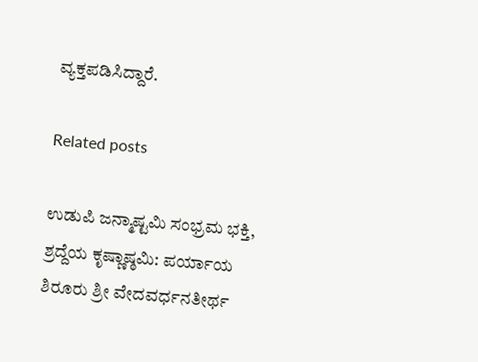ವ್ಯಕ್ತಪಡಿಸಿದ್ದಾರೆ.

Related posts

ಉಡುಪಿ ಜನ್ಮಾಷ್ಟಮಿ ಸಂಭ್ರಮ ಭಕ್ತಿ, ಶ್ರದ್ದೆಯ ಕೃಷ್ಣಾಷ್ಠಮಿ: ಪರ್ಯಾಯ ಶಿರೂರು ಶ್ರೀ ವೇದವರ್ಧನತೀರ್ಥ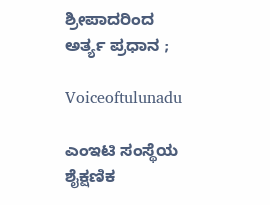ಶ್ರೀಪಾದರಿಂದ ಅರ್ತ್ಯ ಪ್ರಧಾನ ;

Voiceoftulunadu

ಎಂಇಟಿ ಸಂಸ್ಥೆಯ ಶೈಕ್ಷಣಿಕ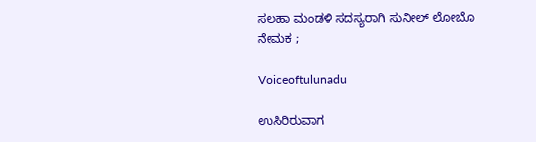ಸಲಹಾ ಮಂಡಳಿ ಸದಸ್ಯರಾಗಿ ಸುನೀಲ್ ಲೋಬೊ ನೇಮಕ ;

Voiceoftulunadu

ಉಸಿರಿರುವಾಗ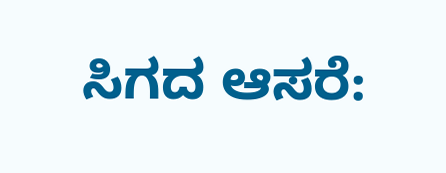ಸಿಗದ ಆಸರೆ: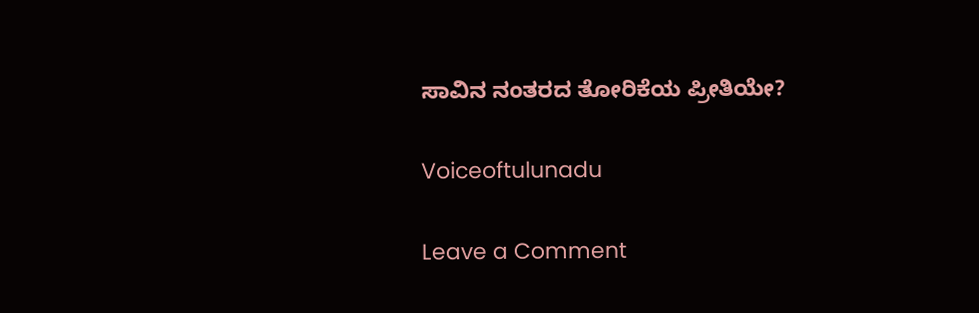ಸಾವಿನ ನಂತರದ ತೋರಿಕೆಯ ಪ್ರೀತಿಯೇ?

Voiceoftulunadu

Leave a Comment